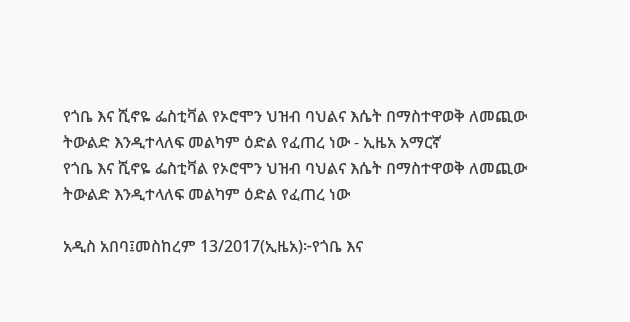የጎቤ እና ሺኖዬ ፌስቲቫል የኦሮሞን ህዝብ ባህልና እሴት በማስተዋወቅ ለመጪው ትውልድ እንዲተላለፍ መልካም ዕድል የፈጠረ ነው - ኢዜአ አማርኛ
የጎቤ እና ሺኖዬ ፌስቲቫል የኦሮሞን ህዝብ ባህልና እሴት በማስተዋወቅ ለመጪው ትውልድ እንዲተላለፍ መልካም ዕድል የፈጠረ ነው

አዲስ አበባ፤መስከረም 13/2017(ኢዜአ)፦የጎቤ እና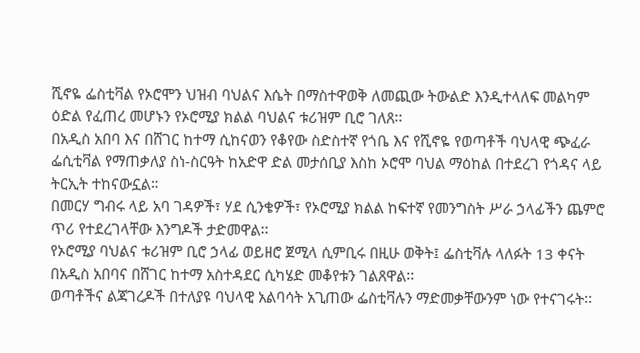ሺኖዬ ፌስቲቫል የኦሮሞን ህዝብ ባህልና እሴት በማስተዋወቅ ለመጪው ትውልድ እንዲተላለፍ መልካም ዕድል የፈጠረ መሆኑን የኦሮሚያ ክልል ባህልና ቱሪዝም ቢሮ ገለጸ፡፡
በአዲስ አበባ እና በሸገር ከተማ ሲከናወን የቆየው ስድስተኛ የጎቤ እና የሺኖዬ የወጣቶች ባህላዊ ጭፈራ ፌሲቲቫል የማጠቃለያ ስነ-ስርዓት ከአድዋ ድል መታሰቢያ እስከ ኦሮሞ ባህል ማዕከል በተደረገ የጎዳና ላይ ትርኢት ተከናውኗል።
በመርሃ ግብሩ ላይ አባ ገዳዎች፣ ሃደ ሲንቄዎች፣ የኦሮሚያ ክልል ከፍተኛ የመንግስት ሥራ ኃላፊችን ጨምሮ ጥሪ የተደረገላቸው እንግዶች ታድመዋል፡፡
የኦሮሚያ ባህልና ቱሪዝም ቢሮ ኃላፊ ወይዘሮ ጀሚላ ሲምቢሩ በዚሁ ወቅት፤ ፌስቲቫሉ ላለፉት 13 ቀናት በአዲስ አበባና በሸገር ከተማ አስተዳደር ሲካሄድ መቆየቱን ገልጸዋል፡፡
ወጣቶችና ልጃገረዶች በተለያዩ ባህላዊ አልባሳት አጊጠው ፌስቲቫሉን ማድመቃቸውንም ነው የተናገሩት፡፡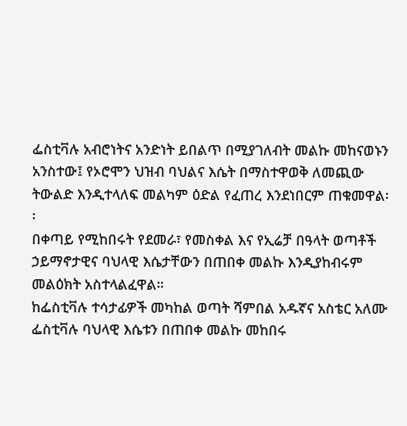ፌስቲቫሉ አብሮነትና አንድነት ይበልጥ በሚያገለብት መልኩ መከናወኑን አንስተው፤ የኦሮሞን ህዝብ ባህልና እሴት በማስተዋወቅ ለመጪው ትውልድ እንዲተላለፍ መልካም ዕድል የፈጠረ እንደነበርም ጠቁመዋል፡፡
በቀጣይ የሚከበሩት የደመራ፣ የመስቀል እና የኢሬቻ በዓላት ወጣቶች ኃይማኖታዊና ባህላዊ እሴታቸውን በጠበቀ መልኩ እንዲያከብሩም መልዕክት አስተላልፈዋል።
ከፌስቲቫሉ ተሳታፊዎች መካከል ወጣት ሻምበል አዱኛና አስቴር አለሙ ፌስቲቫሉ ባህላዊ እሴቱን በጠበቀ መልኩ መከበሩ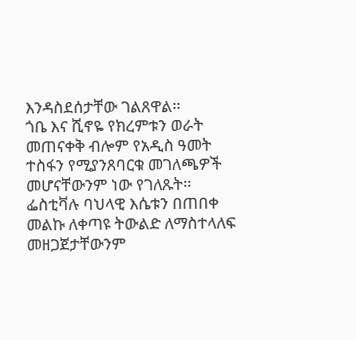እንዳስደሰታቸው ገልጸዋል፡፡
ጎቤ እና ሺኖዬ የክረምቱን ወራት መጠናቀቅ ብሎም የአዲስ ዓመት ተስፋን የሚያንጸባርቁ መገለጫዎች መሆናቸውንም ነው የገለጹት፡፡
ፌስቲቫሉ ባህላዊ እሴቱን በጠበቀ መልኩ ለቀጣዩ ትውልድ ለማስተላለፍ መዘጋጀታቸውንም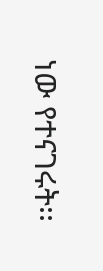ነው የተናገሩት፡፡